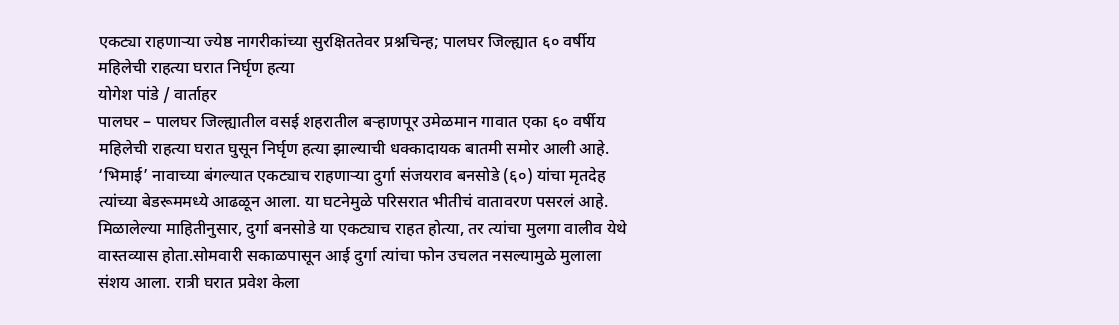एकट्या राहणाऱ्या ज्येष्ठ नागरीकांच्या सुरक्षिततेवर प्रश्नचिन्ह; पालघर जिल्ह्यात ६० वर्षीय महिलेची राहत्या घरात निर्घृण हत्या
योगेश पांडे / वार्ताहर
पालघर – पालघर जिल्ह्यातील वसई शहरातील बऱ्हाणपूर उमेळमान गावात एका ६० वर्षीय महिलेची राहत्या घरात घुसून निर्घृण हत्या झाल्याची धक्कादायक बातमी समोर आली आहे. ‘भिमाई’ नावाच्या बंगल्यात एकट्याच राहणाऱ्या दुर्गा संजयराव बनसोडे (६०) यांचा मृतदेह त्यांच्या बेडरूममध्ये आढळून आला. या घटनेमुळे परिसरात भीतीचं वातावरण पसरलं आहे. मिळालेल्या माहितीनुसार, दुर्गा बनसोडे या एकट्याच राहत होत्या, तर त्यांचा मुलगा वालीव येथे वास्तव्यास होता.सोमवारी सकाळपासून आई दुर्गा त्यांचा फोन उचलत नसल्यामुळे मुलाला संशय आला. रात्री घरात प्रवेश केला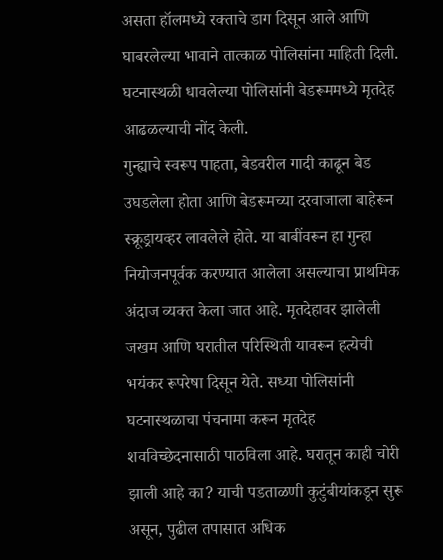असता हॉलमध्ये रक्ताचे डाग दिसून आले आणि घाबरलेल्या भावाने तात्काळ पोलिसांना माहिती दिली. घटनास्थळी धावलेल्या पोलिसांनी बेडरूममध्ये मृतदेह आढळल्याची नोंद केली.
गुन्ह्याचे स्वरूप पाहता, बेडवरील गादी काढून बेड उघडलेला होता आणि बेडरूमच्या दरवाजाला बाहेरून स्क्रूड्रायव्हर लावलेले होते. या बाबींवरून हा गुन्हा नियोजनपूर्वक करण्यात आलेला असल्याचा प्राथमिक अंदाज व्यक्त केला जात आहे. मृतदेहावर झालेली जखम आणि घरातील परिस्थिती यावरून हत्येची भयंकर रूपरेषा दिसून येते. सध्या पोलिसांनी घटनास्थळाचा पंचनामा करून मृतदेह शवविच्छेदनासाठी पाठविला आहे. घरातून काही चोरी झाली आहे का? याची पडताळणी कुटुंबीयांकडून सुरू असून, पुढील तपासात अधिक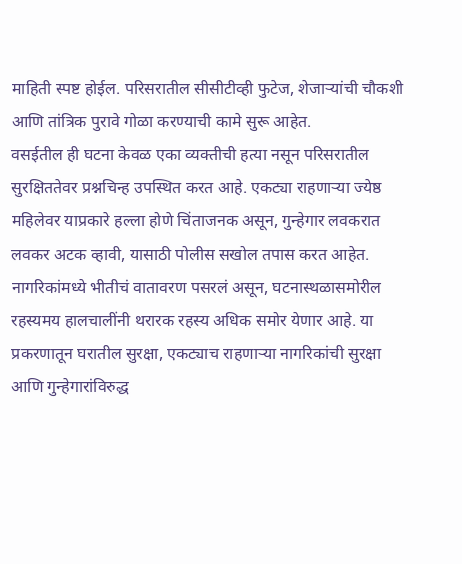माहिती स्पष्ट होईल. परिसरातील सीसीटीव्ही फुटेज, शेजाऱ्यांची चौकशी आणि तांत्रिक पुरावे गोळा करण्याची कामे सुरू आहेत.
वसईतील ही घटना केवळ एका व्यक्तीची हत्या नसून परिसरातील सुरक्षिततेवर प्रश्नचिन्ह उपस्थित करत आहे. एकट्या राहणाऱ्या ज्येष्ठ महिलेवर याप्रकारे हल्ला होणे चिंताजनक असून, गुन्हेगार लवकरात लवकर अटक व्हावी, यासाठी पोलीस सखोल तपास करत आहेत. नागरिकांमध्ये भीतीचं वातावरण पसरलं असून, घटनास्थळासमोरील रहस्यमय हालचालींनी थरारक रहस्य अधिक समोर येणार आहे. या प्रकरणातून घरातील सुरक्षा, एकट्याच राहणाऱ्या नागरिकांची सुरक्षा आणि गुन्हेगारांविरुद्ध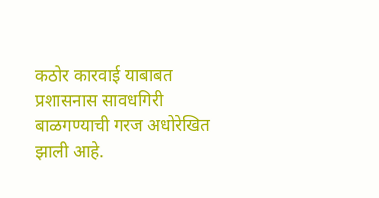कठोर कारवाई याबाबत प्रशासनास सावधगिरी बाळगण्याची गरज अधोरेखित झाली आहे.